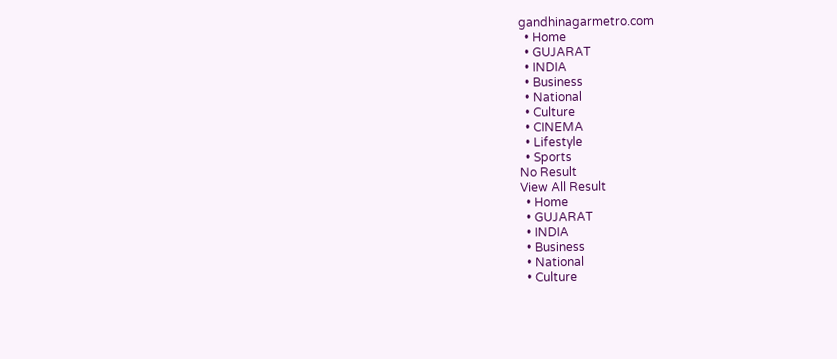gandhinagarmetro.com
  • Home
  • GUJARAT
  • INDIA
  • Business
  • National
  • Culture
  • CINEMA
  • Lifestyle
  • Sports
No Result
View All Result
  • Home
  • GUJARAT
  • INDIA
  • Business
  • National
  • Culture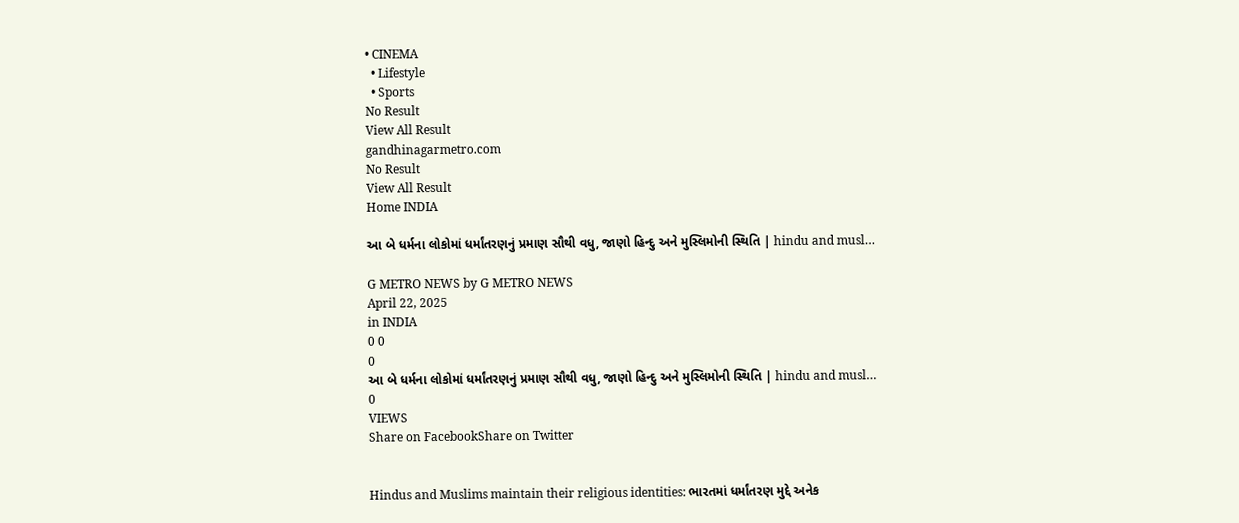• CINEMA
  • Lifestyle
  • Sports
No Result
View All Result
gandhinagarmetro.com
No Result
View All Result
Home INDIA

આ બે ધર્મના લોકોમાં ધર્માંતરણનું પ્રમાણ સૌથી વધુ, જાણો હિન્દુ અને મુસ્લિમોની સ્થિતિ | hindu and musl…

G METRO NEWS by G METRO NEWS
April 22, 2025
in INDIA
0 0
0
આ બે ધર્મના લોકોમાં ધર્માંતરણનું પ્રમાણ સૌથી વધુ, જાણો હિન્દુ અને મુસ્લિમોની સ્થિતિ | hindu and musl…
0
VIEWS
Share on FacebookShare on Twitter


Hindus and Muslims maintain their religious identities: ભારતમાં ધર્માંતરણ મુદ્દે અનેક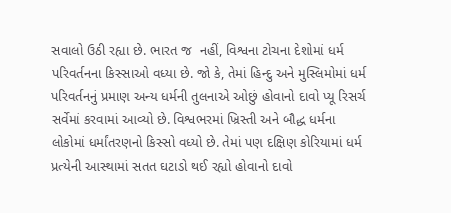સવાલો ઉઠી રહ્યા છે. ભારત જ  નહીં, વિશ્વના ટોચના દેશોમાં ધર્મ પરિવર્તનના કિસ્સાઓ વધ્યા છે. જો કે, તેમાં હિન્દુ અને મુસ્લિમોમાં ધર્મ પરિવર્તનનું પ્રમાણ અન્ય ધર્મની તુલનાએ ઓછું હોવાનો દાવો પ્યૂ રિસર્ચ સર્વેમાં કરવામાં આવ્યો છે. વિશ્વભરમાં ખ્રિસ્તી અને બૌદ્ધ ધર્મના લોકોમાં ધર્માંતરણનો કિસ્સો વધ્યો છે. તેમાં પણ દક્ષિણ કોરિયામાં ધર્મ પ્રત્યેની આસ્થામાં સતત ઘટાડો થઈ રહ્યો હોવાનો દાવો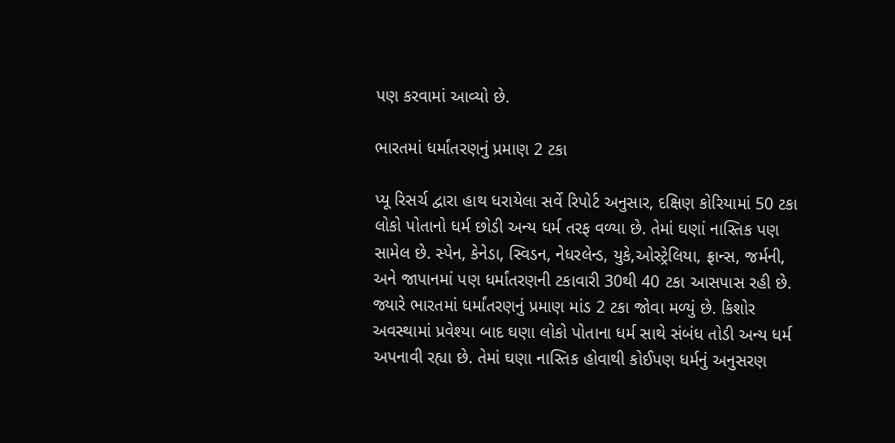પણ કરવામાં આવ્યો છે.

ભારતમાં ધર્માંતરણનું પ્રમાણ 2 ટકા

પ્યૂ રિસર્ચ દ્વારા હાથ ધરાયેલા સર્વે રિપોર્ટ અનુસાર, દક્ષિણ કોરિયામાં 50 ટકા લોકો પોતાનો ધર્મ છોડી અન્ય ધર્મ તરફ વળ્યા છે. તેમાં ઘણાં નાસ્તિક પણ સામેલ છે. સ્પેન, કેનેડા, સ્વિડન, નેધરલેન્ડ, યુકે,ઓસ્ટ્રેલિયા, ફ્રાન્સ, જર્મની, અને જાપાનમાં પણ ધર્માંતરણની ટકાવારી 30થી 40 ટકા આસપાસ રહી છે. જ્યારે ભારતમાં ધર્માંતરણનું પ્રમાણ માંડ 2 ટકા જોવા મળ્યું છે. કિશોર અવસ્થામાં પ્રવેશ્યા બાદ ઘણા લોકો પોતાના ધર્મ સાથે સંબંધ તોડી અન્ય ધર્મ અપનાવી રહ્યા છે. તેમાં ઘણા નાસ્તિક હોવાથી કોઈપણ ધર્મનું અનુસરણ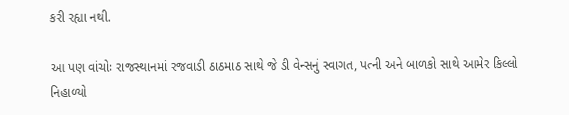કરી રહ્યા નથી.

આ પણ વાંચોઃ રાજસ્થાનમાં રજવાડી ઠાઠમાઠ સાથે જે ડી વેન્સનું સ્વાગત, પત્ની અને બાળકો સાથે આમેર કિલ્લો નિહાળ્યો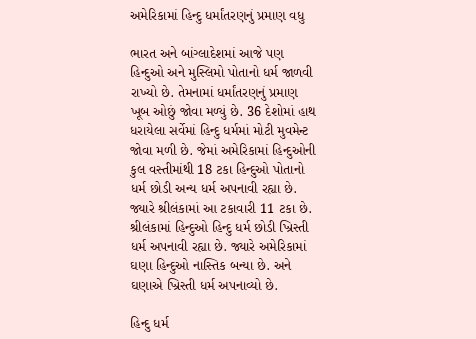અમેરિકામાં હિન્દુ ધર્માંતરણનું પ્રમાણ વધુ

ભારત અને બાંગ્લાદેશમાં આજે પણ હિન્દુઓ અને મુસ્લિમો પોતાનો ધર્મ જાળવી રાખ્યો છે. તેમનામાં ધર્માંતરણનું પ્રમાણ ખૂબ ઓછું જોવા મળ્યું છે. 36 દેશોમાં હાથ ધરાયેલા સર્વેમાં હિન્દુ ધર્મમાં મોટી મુવમેન્ટ જોવા મળી છે. જેમાં અમેરિકામાં હિન્દુઓની કુલ વસ્તીમાંથી 18 ટકા હિન્દુઓ પોતાનો ધર્મ છોડી અન્ય ધર્મ અપનાવી રહ્યા છે. જ્યારે શ્રીલંકામાં આ ટકાવારી 11 ટકા છે. શ્રીલંકામાં હિન્દુઓ હિન્દુ ધર્મ છોડી ખ્રિસ્તી ધર્મ અપનાવી રહ્યા છે. જ્યારે અમેરિકામાં  ઘણા હિન્દુઓ નાસ્તિક બન્યા છે. અને ઘણાએ ખ્રિસ્તી ધર્મ અપનાવ્યો છે.

હિન્દુ ધર્મ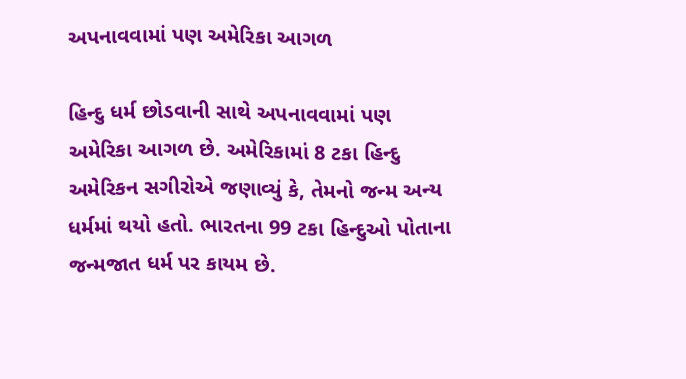અપનાવવામાં પણ અમેરિકા આગળ

હિન્દુ ધર્મ છોડવાની સાથે અપનાવવામાં પણ અમેરિકા આગળ છે. અમેરિકામાં 8 ટકા હિન્દુ અમેરિકન સગીરોએ જણાવ્યું કે, તેમનો જન્મ અન્ય ધર્મમાં થયો હતો. ભારતના 99 ટકા હિન્દુઓ પોતાના જન્મજાત ધર્મ પર કાયમ છે.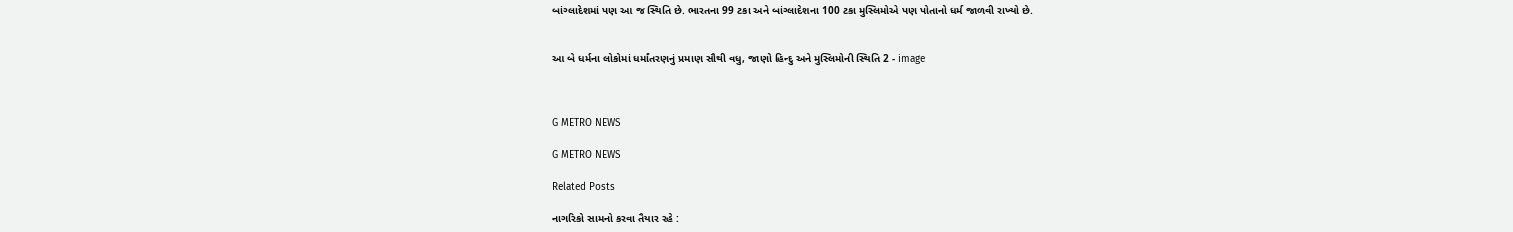બાંગ્લાદેશમાં પણ આ જ સ્થિતિ છે. ભારતના 99 ટકા અને બાંગ્લાદેશના 100 ટકા મુસ્લિમોએ પણ પોતાનો ધર્મ જાળવી રાખ્યો છે.


આ બે ધર્મના લોકોમાં ધર્માંતરણનું પ્રમાણ સૌથી વધુ, જાણો હિન્દુ અને મુસ્લિમોની સ્થિતિ 2 - image



G METRO NEWS

G METRO NEWS

Related Posts

નાગરિકો સામનો કરવા તૈયાર રહે :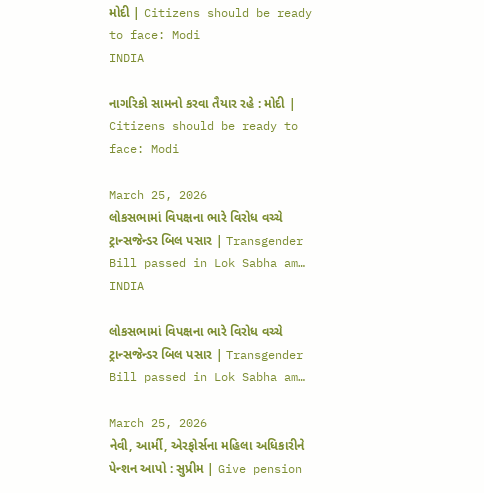મોદી | Citizens should be ready to face: Modi
INDIA

નાગરિકો સામનો કરવા તૈયાર રહે : મોદી | Citizens should be ready to face: Modi

March 25, 2026
લોકસભામાં વિપક્ષના ભારે વિરોધ વચ્ચે ટ્રાન્સજેન્ડર બિલ પસાર | Transgender Bill passed in Lok Sabha am…
INDIA

લોકસભામાં વિપક્ષના ભારે વિરોધ વચ્ચે ટ્રાન્સજેન્ડર બિલ પસાર | Transgender Bill passed in Lok Sabha am…

March 25, 2026
નેવી, આર્મી, એરફોર્સના મહિલા અધિકારીને પેન્શન આપો : સુપ્રીમ | Give pension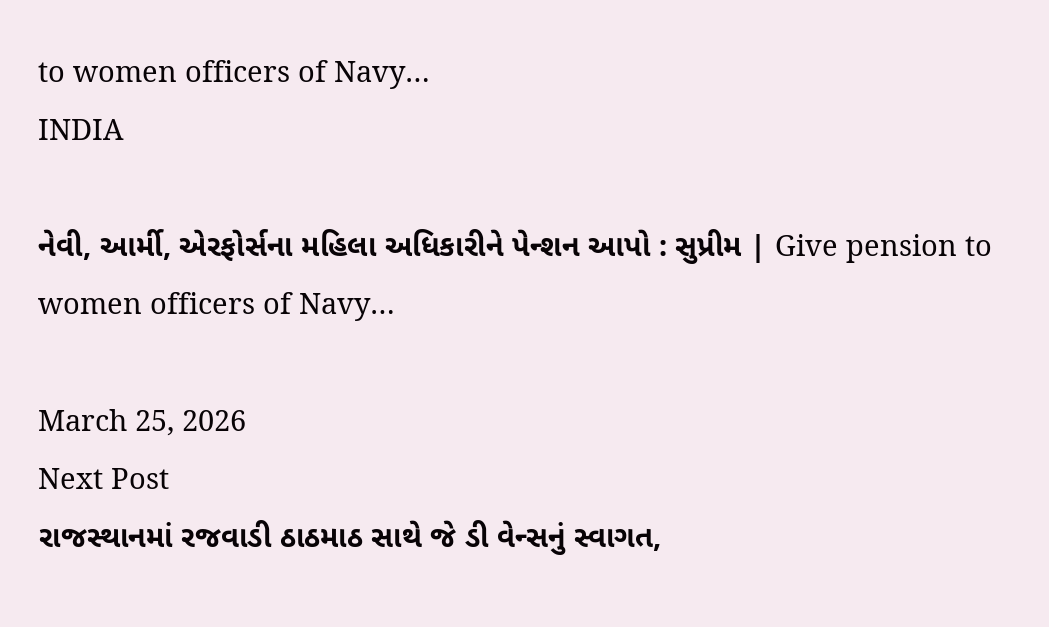to women officers of Navy…
INDIA

નેવી, આર્મી, એરફોર્સના મહિલા અધિકારીને પેન્શન આપો : સુપ્રીમ | Give pension to women officers of Navy…

March 25, 2026
Next Post
રાજસ્થાનમાં રજવાડી ઠાઠમાઠ સાથે જે ડી વેન્સનું સ્વાગત,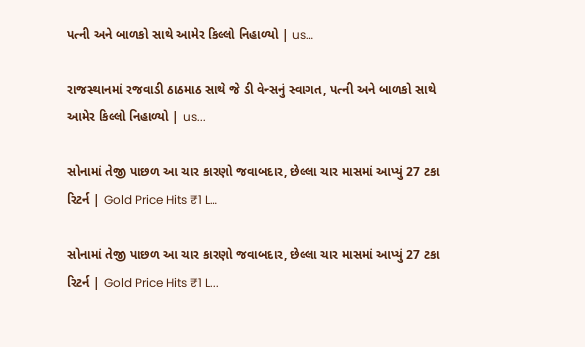પત્ની અને બાળકો સાથે આમેર કિલ્લો નિહાળ્યો | us…

રાજસ્થાનમાં રજવાડી ઠાઠમાઠ સાથે જે ડી વેન્સનું સ્વાગત, પત્ની અને બાળકો સાથે આમેર કિલ્લો નિહાળ્યો | us...

સોનામાં તેજી પાછળ આ ચાર કારણો જવાબદાર, છેલ્લા ચાર માસમાં આપ્યું 27 ટકા રિટર્ન | Gold Price Hits ₹1 L…

સોનામાં તેજી પાછળ આ ચાર કારણો જવાબદાર, છેલ્લા ચાર માસમાં આપ્યું 27 ટકા રિટર્ન | Gold Price Hits ₹1 L...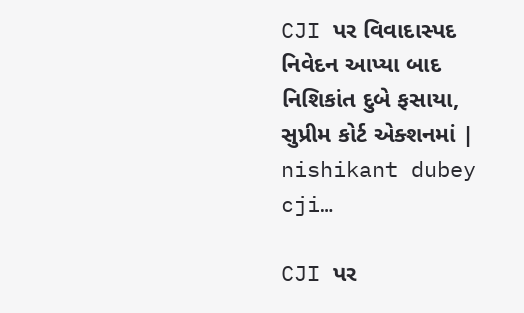CJI પર વિવાદાસ્પદ નિવેદન આપ્યા બાદ નિશિકાંત દુબે ફસાયા, સુપ્રીમ કોર્ટ એક્શનમાં | nishikant dubey cji…

CJI પર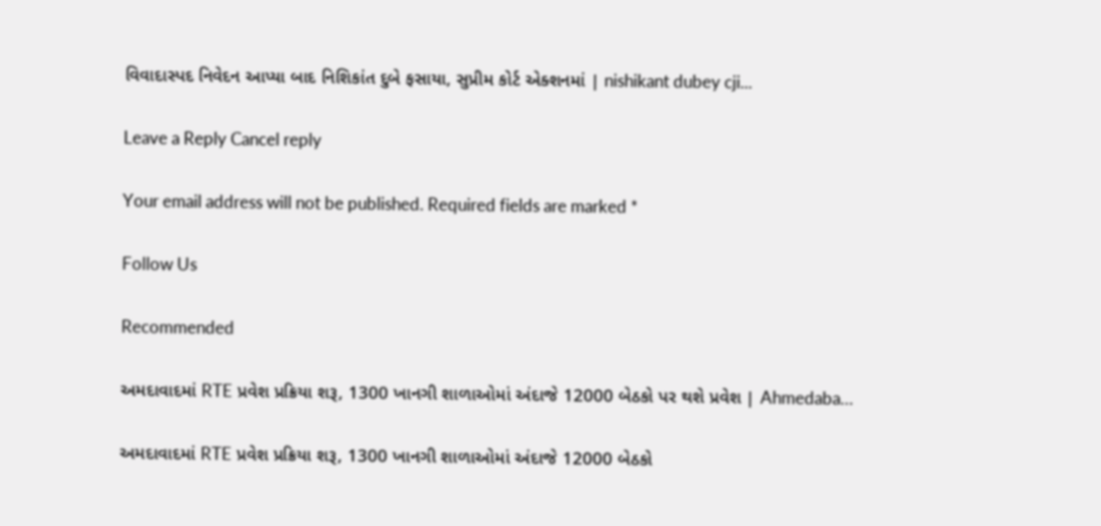વિવાદાસ્પદ નિવેદન આપ્યા બાદ નિશિકાંત દુબે ફસાયા, સુપ્રીમ કોર્ટ એક્શનમાં | nishikant dubey cji...

Leave a Reply Cancel reply

Your email address will not be published. Required fields are marked *

Follow Us

Recommended

અમદાવાદમાં RTE પ્રવેશ પ્રક્રિયા શરૂ, 1300 ખાનગી શાળાઓમાં અંદાજે 12000 બેઠકો પર થશે પ્રવેશ | Ahmedaba…

અમદાવાદમાં RTE પ્રવેશ પ્રક્રિયા શરૂ, 1300 ખાનગી શાળાઓમાં અંદાજે 12000 બેઠકો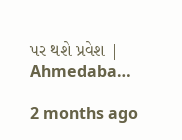પર થશે પ્રવેશ | Ahmedaba…

2 months ago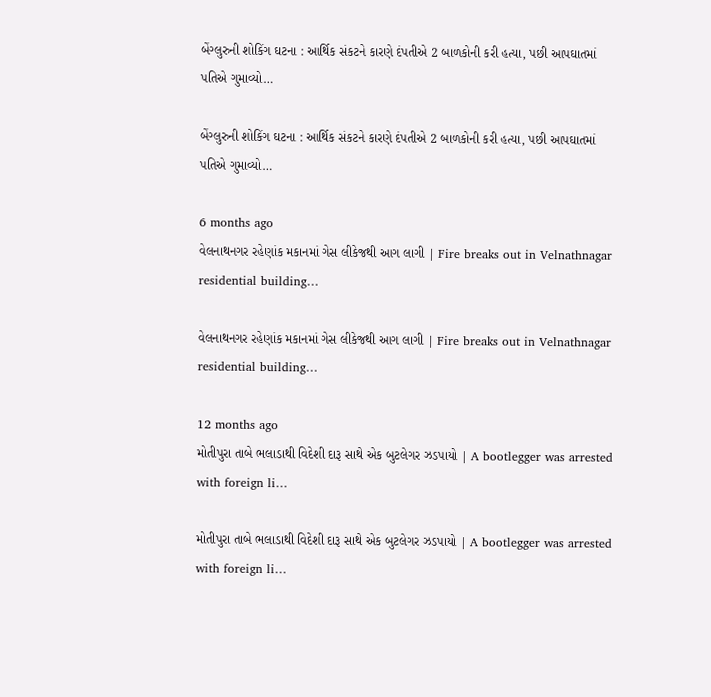બેંગ્લુરુની શોકિંગ ઘટના : આર્થિક સંકટને કારણે દંપતીએ 2 બાળકોની કરી હત્યા, પછી આપઘાતમાં પતિએ ગુમાવ્યો…

બેંગ્લુરુની શોકિંગ ઘટના : આર્થિક સંકટને કારણે દંપતીએ 2 બાળકોની કરી હત્યા, પછી આપઘાતમાં પતિએ ગુમાવ્યો…

6 months ago
વેલનાથનગર રહેણાંક મકાનમાં ગેસ લીકેજથી આગ લાગી | Fire breaks out in Velnathnagar residential building…

વેલનાથનગર રહેણાંક મકાનમાં ગેસ લીકેજથી આગ લાગી | Fire breaks out in Velnathnagar residential building…

12 months ago
મોતીપુરા તાબે ભલાડાથી વિદેશી દારૂ સાથે એક બુટલેગર ઝડપાયો | A bootlegger was arrested with foreign li…

મોતીપુરા તાબે ભલાડાથી વિદેશી દારૂ સાથે એક બુટલેગર ઝડપાયો | A bootlegger was arrested with foreign li…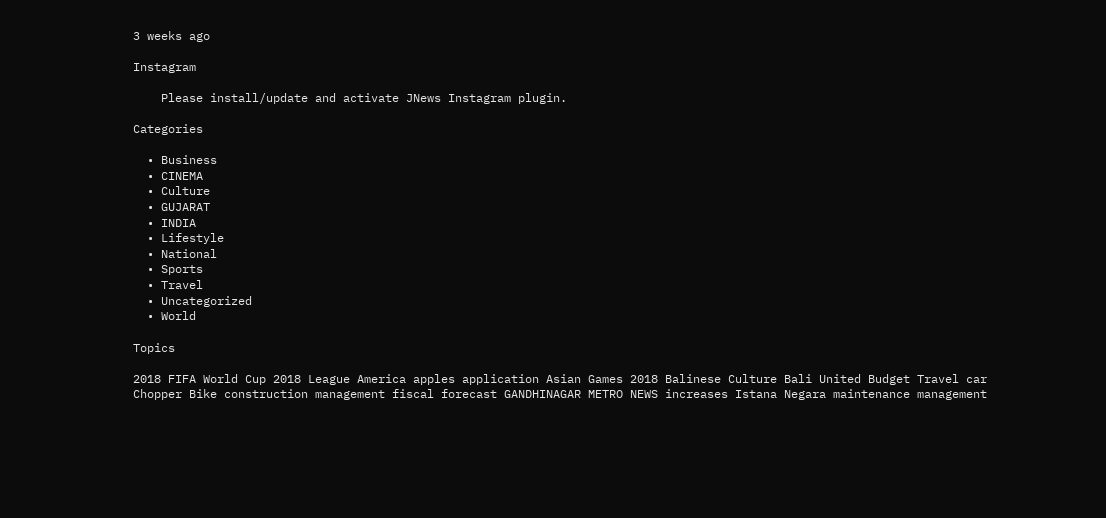3 weeks ago

Instagram

    Please install/update and activate JNews Instagram plugin.

Categories

  • Business
  • CINEMA
  • Culture
  • GUJARAT
  • INDIA
  • Lifestyle
  • National
  • Sports
  • Travel
  • Uncategorized
  • World

Topics

2018 FIFA World Cup 2018 League America apples application Asian Games 2018 Balinese Culture Bali United Budget Travel car Chopper Bike construction management fiscal forecast GANDHINAGAR METRO NEWS increases Istana Negara maintenance management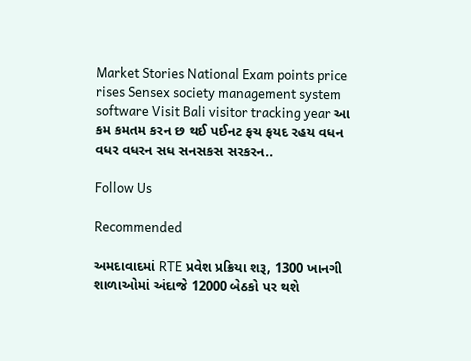Market Stories National Exam points price rises Sensex society management system software Visit Bali visitor tracking year આ કમ કમતમ કરન છ થઈ પઈનટ ફચ ફયદ રહય વધન વધર વધરન સધ સનસકસ સરકરન..

Follow Us

Recommended

અમદાવાદમાં RTE પ્રવેશ પ્રક્રિયા શરૂ, 1300 ખાનગી શાળાઓમાં અંદાજે 12000 બેઠકો પર થશે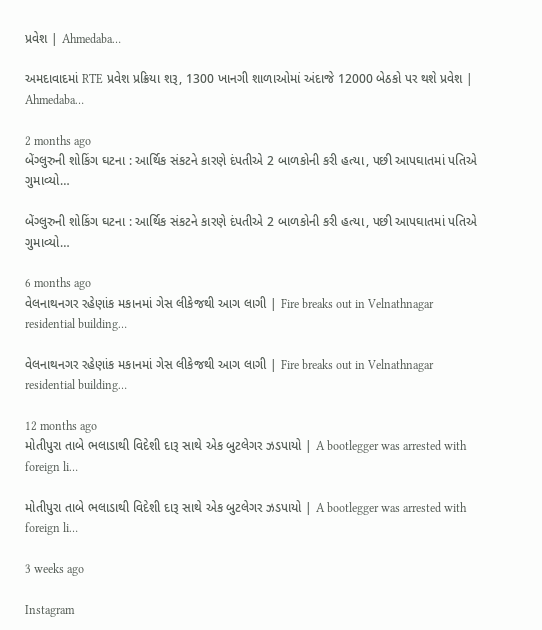પ્રવેશ | Ahmedaba…

અમદાવાદમાં RTE પ્રવેશ પ્રક્રિયા શરૂ, 1300 ખાનગી શાળાઓમાં અંદાજે 12000 બેઠકો પર થશે પ્રવેશ | Ahmedaba…

2 months ago
બેંગ્લુરુની શોકિંગ ઘટના : આર્થિક સંકટને કારણે દંપતીએ 2 બાળકોની કરી હત્યા, પછી આપઘાતમાં પતિએ ગુમાવ્યો…

બેંગ્લુરુની શોકિંગ ઘટના : આર્થિક સંકટને કારણે દંપતીએ 2 બાળકોની કરી હત્યા, પછી આપઘાતમાં પતિએ ગુમાવ્યો…

6 months ago
વેલનાથનગર રહેણાંક મકાનમાં ગેસ લીકેજથી આગ લાગી | Fire breaks out in Velnathnagar residential building…

વેલનાથનગર રહેણાંક મકાનમાં ગેસ લીકેજથી આગ લાગી | Fire breaks out in Velnathnagar residential building…

12 months ago
મોતીપુરા તાબે ભલાડાથી વિદેશી દારૂ સાથે એક બુટલેગર ઝડપાયો | A bootlegger was arrested with foreign li…

મોતીપુરા તાબે ભલાડાથી વિદેશી દારૂ સાથે એક બુટલેગર ઝડપાયો | A bootlegger was arrested with foreign li…

3 weeks ago

Instagram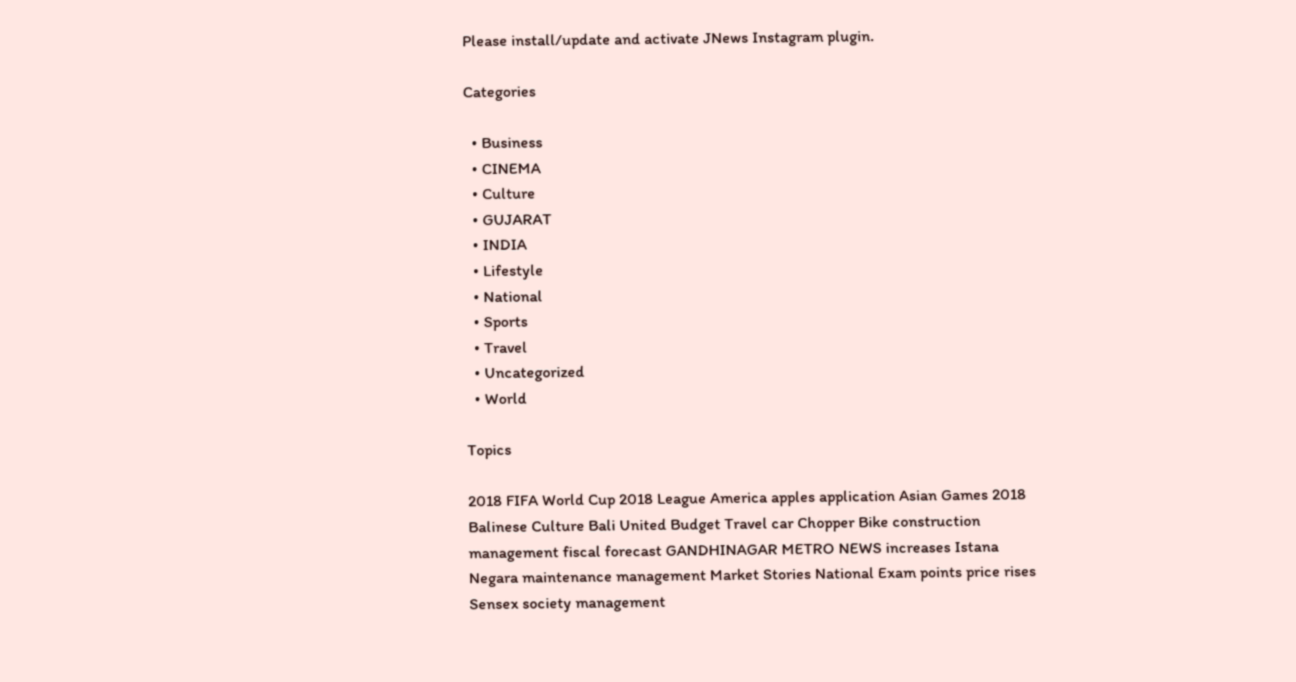Please install/update and activate JNews Instagram plugin.

Categories

  • Business
  • CINEMA
  • Culture
  • GUJARAT
  • INDIA
  • Lifestyle
  • National
  • Sports
  • Travel
  • Uncategorized
  • World

Topics

2018 FIFA World Cup 2018 League America apples application Asian Games 2018 Balinese Culture Bali United Budget Travel car Chopper Bike construction management fiscal forecast GANDHINAGAR METRO NEWS increases Istana Negara maintenance management Market Stories National Exam points price rises Sensex society management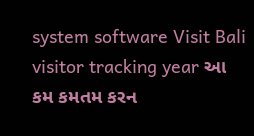system software Visit Bali visitor tracking year આ કમ કમતમ કરન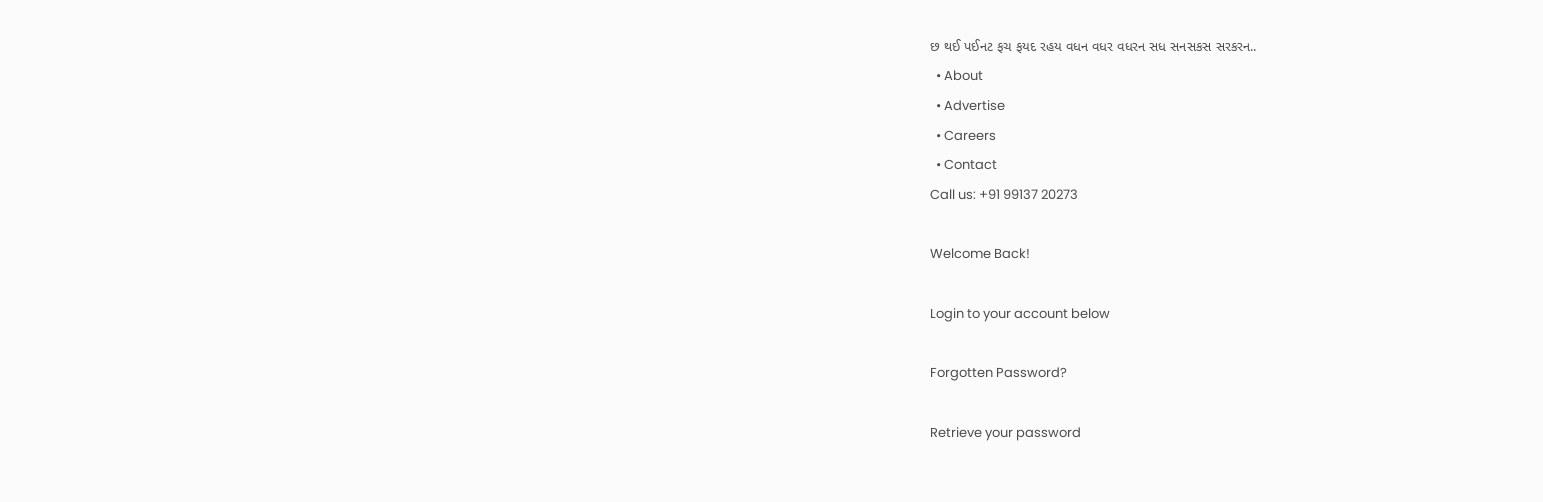છ થઈ પઈનટ ફચ ફયદ રહય વધન વધર વધરન સધ સનસકસ સરકરન..
  • About
  • Advertise
  • Careers
  • Contact
Call us: +91 99137 20273

Welcome Back!

Login to your account below

Forgotten Password?

Retrieve your password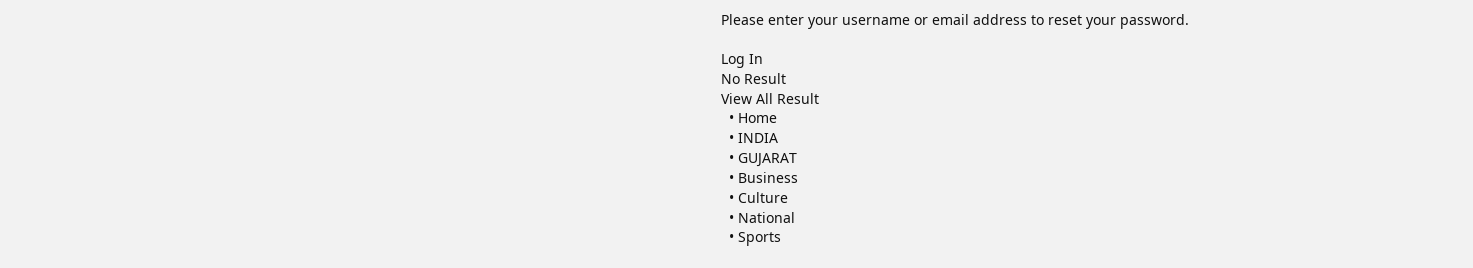Please enter your username or email address to reset your password.

Log In
No Result
View All Result
  • Home
  • INDIA
  • GUJARAT
  • Business
  • Culture
  • National
  • Sports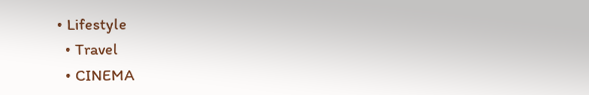• Lifestyle
  • Travel
  • CINEMA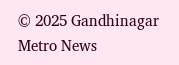© 2025 Gandhinagar Metro News